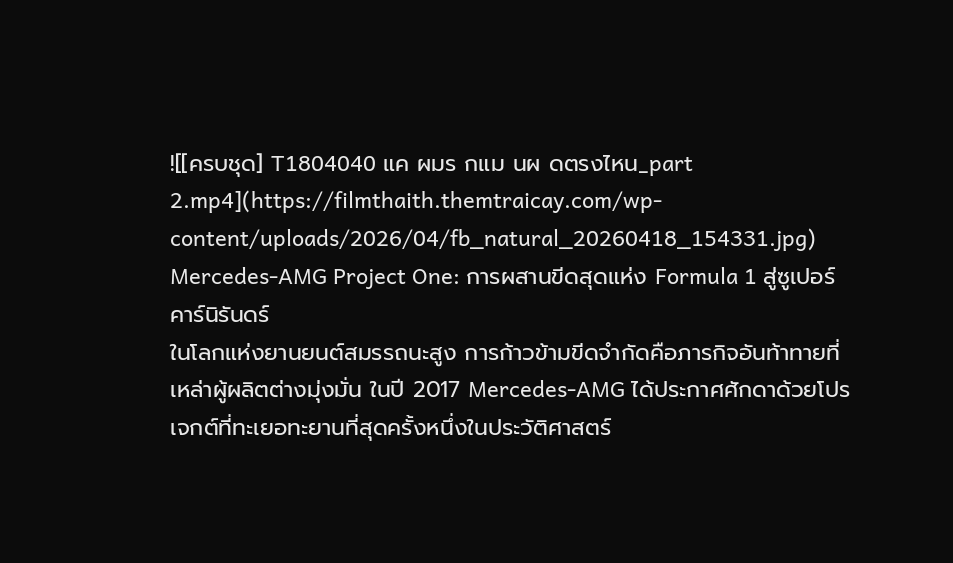![[ครบชุด] T1804040 แค ผมร กแม นผ ดตรงไหน_part 2.mp4](https://filmthaith.themtraicay.com/wp-content/uploads/2026/04/fb_natural_20260418_154331.jpg)
Mercedes-AMG Project One: การผสานขีดสุดแห่ง Formula 1 สู่ซูเปอร์คาร์นิรันดร์
ในโลกแห่งยานยนต์สมรรถนะสูง การก้าวข้ามขีดจำกัดคือภารกิจอันท้าทายที่เหล่าผู้ผลิตต่างมุ่งมั่น ในปี 2017 Mercedes-AMG ได้ประกาศศักดาด้วยโปรเจกต์ที่ทะเยอทะยานที่สุดครั้งหนึ่งในประวัติศาสตร์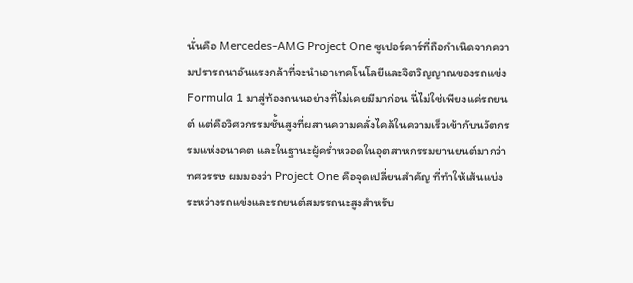นั่นคือ Mercedes-AMG Project One ซูเปอร์คาร์ที่ถือกำเนิดจากความปรารถนาอันแรงกล้าที่จะนำเอาเทคโนโลยีและจิตวิญญาณของรถแข่ง Formula 1 มาสู่ท้องถนนอย่างที่ไม่เคยมีมาก่อน นี่ไม่ใช่เพียงแค่รถยนต์ แต่คือวิศวกรรมชั้นสูงที่ผสานความคลั่งไคล้ในความเร็วเข้ากับนวัตกรรมแห่งอนาคต และในฐานะผู้คร่ำหวอดในอุตสาหกรรมยานยนต์มากว่าทศวรรษ ผมมองว่า Project One คือจุดเปลี่ยนสำคัญ ที่ทำให้เส้นแบ่งระหว่างรถแข่งและรถยนต์สมรรถนะสูงสำหรับ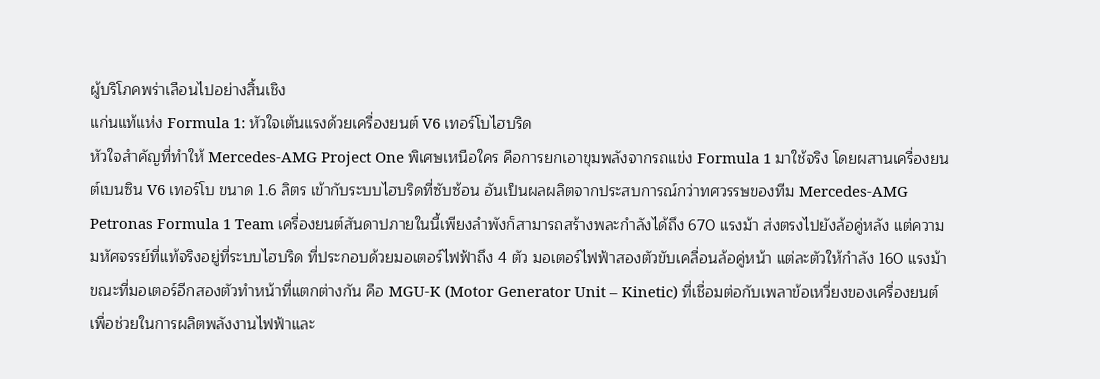ผู้บริโภคพร่าเลือนไปอย่างสิ้นเชิง
แก่นแท้แห่ง Formula 1: หัวใจเต้นแรงด้วยเครื่องยนต์ V6 เทอร์โบไฮบริด
หัวใจสำคัญที่ทำให้ Mercedes-AMG Project One พิเศษเหนือใคร คือการยกเอาขุมพลังจากรถแข่ง Formula 1 มาใช้จริง โดยผสานเครื่องยนต์เบนซิน V6 เทอร์โบ ขนาด 1.6 ลิตร เข้ากับระบบไฮบริดที่ซับซ้อน อันเป็นผลผลิตจากประสบการณ์กว่าทศวรรษของทีม Mercedes-AMG Petronas Formula 1 Team เครื่องยนต์สันดาปภายในนี้เพียงลำพังก็สามารถสร้างพละกำลังได้ถึง 670 แรงม้า ส่งตรงไปยังล้อคู่หลัง แต่ความมหัศจรรย์ที่แท้จริงอยู่ที่ระบบไฮบริด ที่ประกอบด้วยมอเตอร์ไฟฟ้าถึง 4 ตัว มอเตอร์ไฟฟ้าสองตัวขับเคลื่อนล้อคู่หน้า แต่ละตัวให้กำลัง 160 แรงม้า ขณะที่มอเตอร์อีกสองตัวทำหน้าที่แตกต่างกัน คือ MGU-K (Motor Generator Unit – Kinetic) ที่เชื่อมต่อกับเพลาข้อเหวี่ยงของเครื่องยนต์ เพื่อช่วยในการผลิตพลังงานไฟฟ้าและ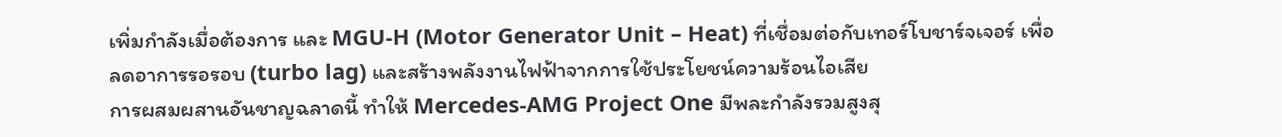เพิ่มกำลังเมื่อต้องการ และ MGU-H (Motor Generator Unit – Heat) ที่เชื่อมต่อกับเทอร์โบชาร์จเจอร์ เพื่อลดอาการรอรอบ (turbo lag) และสร้างพลังงานไฟฟ้าจากการใช้ประโยชน์ความร้อนไอเสีย
การผสมผสานอันชาญฉลาดนี้ ทำให้ Mercedes-AMG Project One มีพละกำลังรวมสูงสุ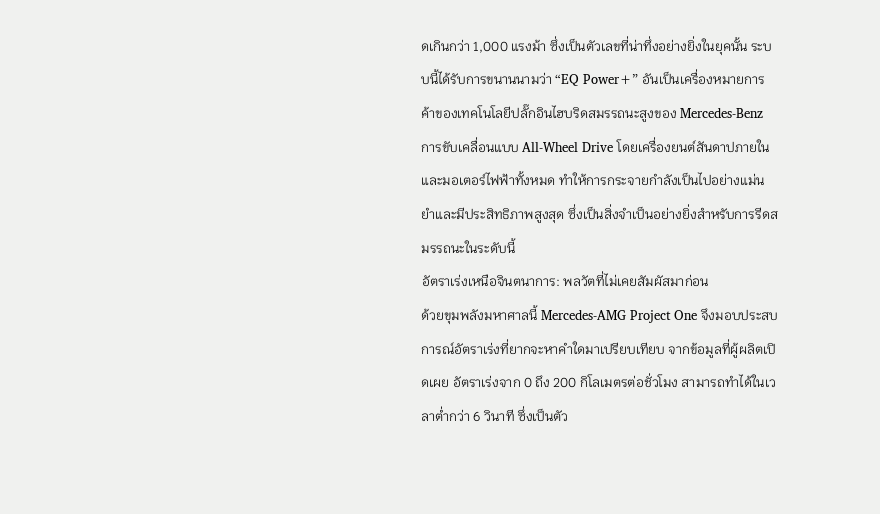ดเกินกว่า 1,000 แรงม้า ซึ่งเป็นตัวเลขที่น่าทึ่งอย่างยิ่งในยุคนั้น ระบบนี้ได้รับการขนานนามว่า “EQ Power+” อันเป็นเครื่องหมายการค้าของเทคโนโลยีปลั๊กอินไฮบริดสมรรถนะสูงของ Mercedes-Benz การขับเคลื่อนแบบ All-Wheel Drive โดยเครื่องยนต์สันดาปภายในและมอเตอร์ไฟฟ้าทั้งหมด ทำให้การกระจายกำลังเป็นไปอย่างแม่นยำและมีประสิทธิภาพสูงสุด ซึ่งเป็นสิ่งจำเป็นอย่างยิ่งสำหรับการรีดสมรรถนะในระดับนี้
อัตราเร่งเหนือจินตนาการ: พลวัตที่ไม่เคยสัมผัสมาก่อน
ด้วยขุมพลังมหาศาลนี้ Mercedes-AMG Project One จึงมอบประสบการณ์อัตราเร่งที่ยากจะหาคำใดมาเปรียบเทียบ จากข้อมูลที่ผู้ผลิตเปิดเผย อัตราเร่งจาก 0 ถึง 200 กิโลเมตรต่อชั่วโมง สามารถทำได้ในเวลาต่ำกว่า 6 วินาที ซึ่งเป็นตัว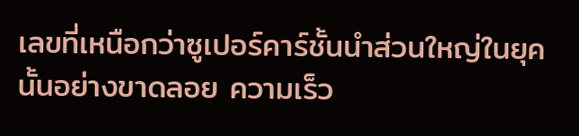เลขที่เหนือกว่าซูเปอร์คาร์ชั้นนำส่วนใหญ่ในยุคนั้นอย่างขาดลอย ความเร็ว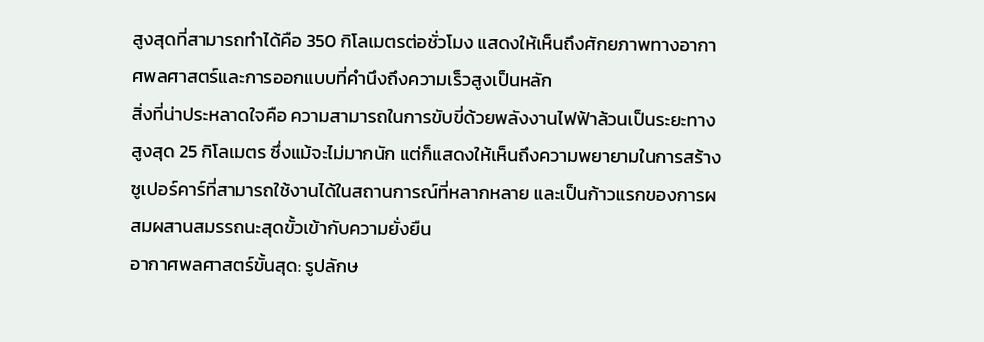สูงสุดที่สามารถทำได้คือ 350 กิโลเมตรต่อชั่วโมง แสดงให้เห็นถึงศักยภาพทางอากาศพลศาสตร์และการออกแบบที่คำนึงถึงความเร็วสูงเป็นหลัก
สิ่งที่น่าประหลาดใจคือ ความสามารถในการขับขี่ด้วยพลังงานไฟฟ้าล้วนเป็นระยะทางสูงสุด 25 กิโลเมตร ซึ่งแม้จะไม่มากนัก แต่ก็แสดงให้เห็นถึงความพยายามในการสร้างซูเปอร์คาร์ที่สามารถใช้งานได้ในสถานการณ์ที่หลากหลาย และเป็นก้าวแรกของการผสมผสานสมรรถนะสุดขั้วเข้ากับความยั่งยืน
อากาศพลศาสตร์ขั้นสุด: รูปลักษ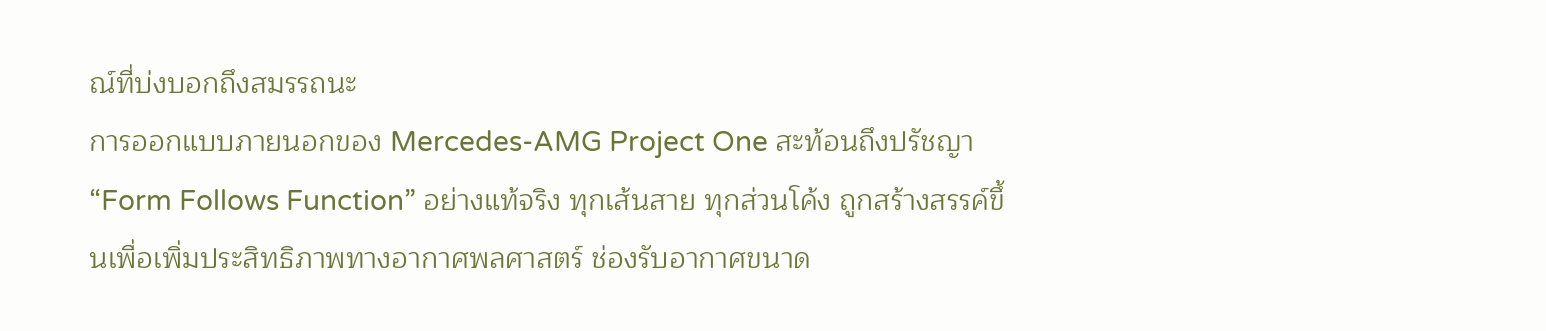ณ์ที่บ่งบอกถึงสมรรถนะ
การออกแบบภายนอกของ Mercedes-AMG Project One สะท้อนถึงปรัชญา “Form Follows Function” อย่างแท้จริง ทุกเส้นสาย ทุกส่วนโค้ง ถูกสร้างสรรค์ขึ้นเพื่อเพิ่มประสิทธิภาพทางอากาศพลศาสตร์ ช่องรับอากาศขนาด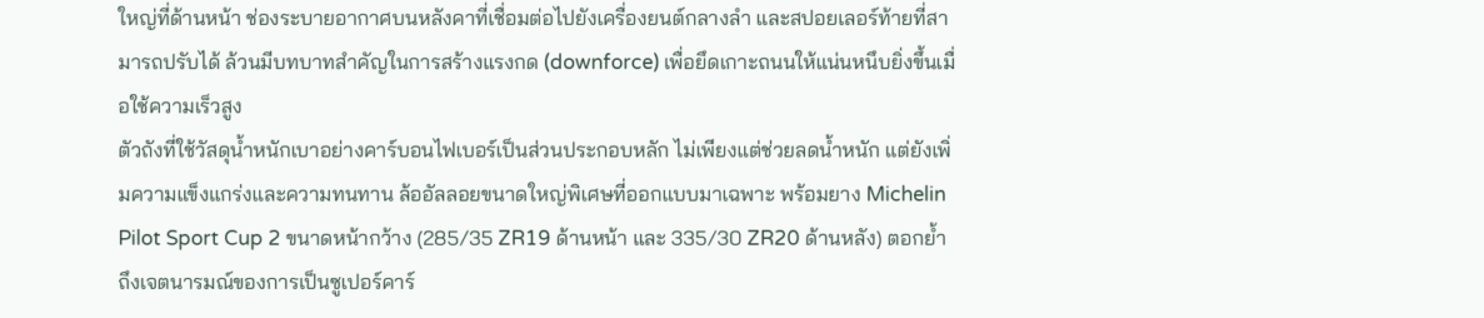ใหญ่ที่ด้านหน้า ช่องระบายอากาศบนหลังคาที่เชื่อมต่อไปยังเครื่องยนต์กลางลำ และสปอยเลอร์ท้ายที่สามารถปรับได้ ล้วนมีบทบาทสำคัญในการสร้างแรงกด (downforce) เพื่อยึดเกาะถนนให้แน่นหนึบยิ่งขึ้นเมื่อใช้ความเร็วสูง
ตัวถังที่ใช้วัสดุน้ำหนักเบาอย่างคาร์บอนไฟเบอร์เป็นส่วนประกอบหลัก ไม่เพียงแต่ช่วยลดน้ำหนัก แต่ยังเพิ่มความแข็งแกร่งและความทนทาน ล้ออัลลอยขนาดใหญ่พิเศษที่ออกแบบมาเฉพาะ พร้อมยาง Michelin Pilot Sport Cup 2 ขนาดหน้ากว้าง (285/35 ZR19 ด้านหน้า และ 335/30 ZR20 ด้านหลัง) ตอกย้ำถึงเจตนารมณ์ของการเป็นซูเปอร์คาร์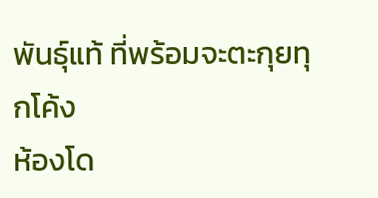พันธุ์แท้ ที่พร้อมจะตะกุยทุกโค้ง
ห้องโด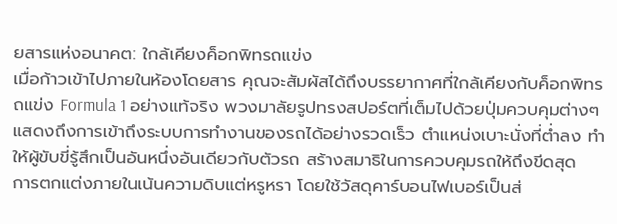ยสารแห่งอนาคต: ใกล้เคียงค็อกพิทรถแข่ง
เมื่อก้าวเข้าไปภายในห้องโดยสาร คุณจะสัมผัสได้ถึงบรรยากาศที่ใกล้เคียงกับค็อกพิทรถแข่ง Formula 1 อย่างแท้จริง พวงมาลัยรูปทรงสปอร์ตที่เต็มไปด้วยปุ่มควบคุมต่างๆ แสดงถึงการเข้าถึงระบบการทำงานของรถได้อย่างรวดเร็ว ตำแหน่งเบาะนั่งที่ต่ำลง ทำให้ผู้ขับขี่รู้สึกเป็นอันหนึ่งอันเดียวกับตัวรถ สร้างสมาธิในการควบคุมรถให้ถึงขีดสุด
การตกแต่งภายในเน้นความดิบแต่หรูหรา โดยใช้วัสดุคาร์บอนไฟเบอร์เป็นส่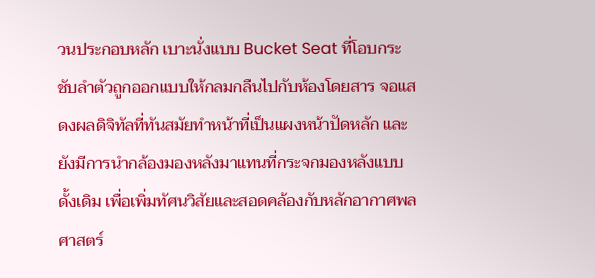วนประกอบหลัก เบาะนั่งแบบ Bucket Seat ที่โอบกระชับลำตัวถูกออกแบบให้กลมกลืนไปกับห้องโดยสาร จอแสดงผลดิจิทัลที่ทันสมัยทำหน้าที่เป็นแผงหน้าปัดหลัก และยังมีการนำกล้องมองหลังมาแทนที่กระจกมองหลังแบบดั้งเดิม เพื่อเพิ่มทัศนวิสัยและสอดคล้องกับหลักอากาศพลศาสตร์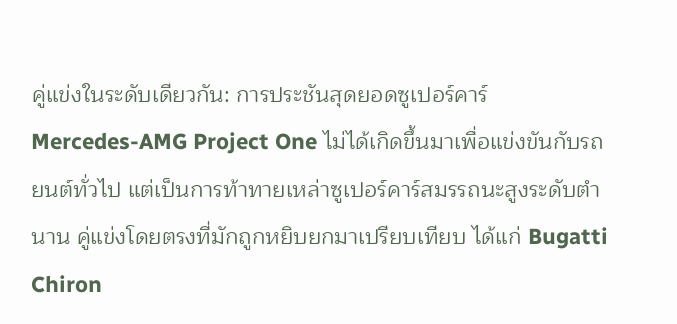คู่แข่งในระดับเดียวกัน: การประชันสุดยอดซูเปอร์คาร์
Mercedes-AMG Project One ไม่ได้เกิดขึ้นมาเพื่อแข่งขันกับรถยนต์ทั่วไป แต่เป็นการท้าทายเหล่าซูเปอร์คาร์สมรรถนะสูงระดับตำนาน คู่แข่งโดยตรงที่มักถูกหยิบยกมาเปรียบเทียบ ได้แก่ Bugatti Chiron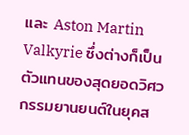และ Aston Martin Valkyrie ซึ่งต่างก็เป็นตัวแทนของสุดยอดวิศวกรรมยานยนต์ในยุคส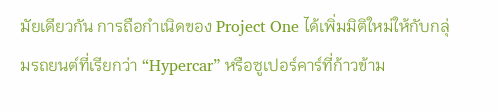มัยเดียวกัน การถือกำเนิดของ Project One ได้เพิ่มมิติใหม่ให้กับกลุ่มรถยนต์ที่เรียกว่า “Hypercar” หรือซูเปอร์คาร์ที่ก้าวข้าม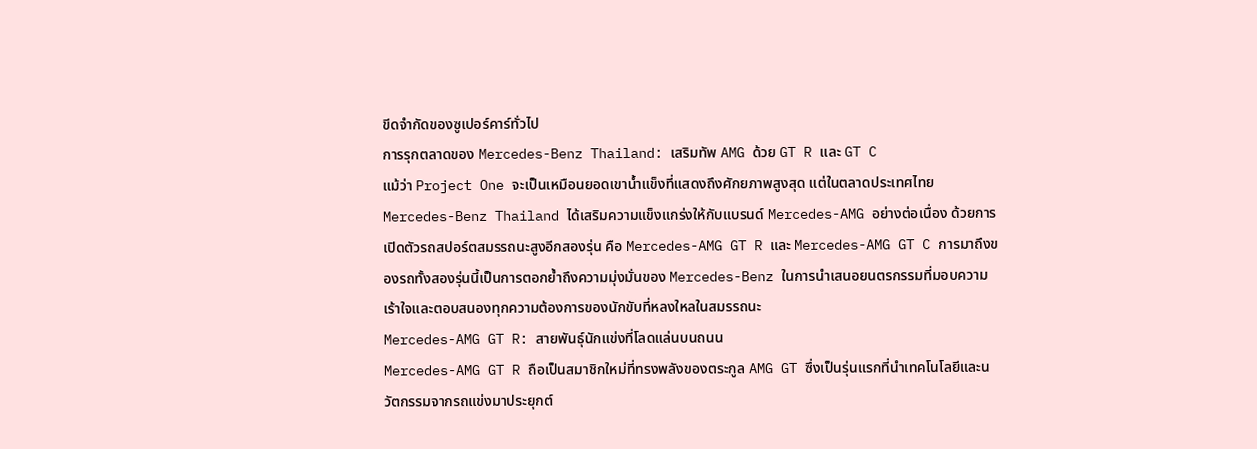ขีดจำกัดของซูเปอร์คาร์ทั่วไป
การรุกตลาดของ Mercedes-Benz Thailand: เสริมทัพ AMG ด้วย GT R และ GT C
แม้ว่า Project One จะเป็นเหมือนยอดเขาน้ำแข็งที่แสดงถึงศักยภาพสูงสุด แต่ในตลาดประเทศไทย Mercedes-Benz Thailand ได้เสริมความแข็งแกร่งให้กับแบรนด์ Mercedes-AMG อย่างต่อเนื่อง ด้วยการเปิดตัวรถสปอร์ตสมรรถนะสูงอีกสองรุ่น คือ Mercedes-AMG GT R และ Mercedes-AMG GT C การมาถึงของรถทั้งสองรุ่นนี้เป็นการตอกย้ำถึงความมุ่งมั่นของ Mercedes-Benz ในการนำเสนอยนตรกรรมที่มอบความเร้าใจและตอบสนองทุกความต้องการของนักขับที่หลงใหลในสมรรถนะ
Mercedes-AMG GT R: สายพันธุ์นักแข่งที่โลดแล่นบนถนน
Mercedes-AMG GT R ถือเป็นสมาชิกใหม่ที่ทรงพลังของตระกูล AMG GT ซึ่งเป็นรุ่นแรกที่นำเทคโนโลยีและนวัตกรรมจากรถแข่งมาประยุกต์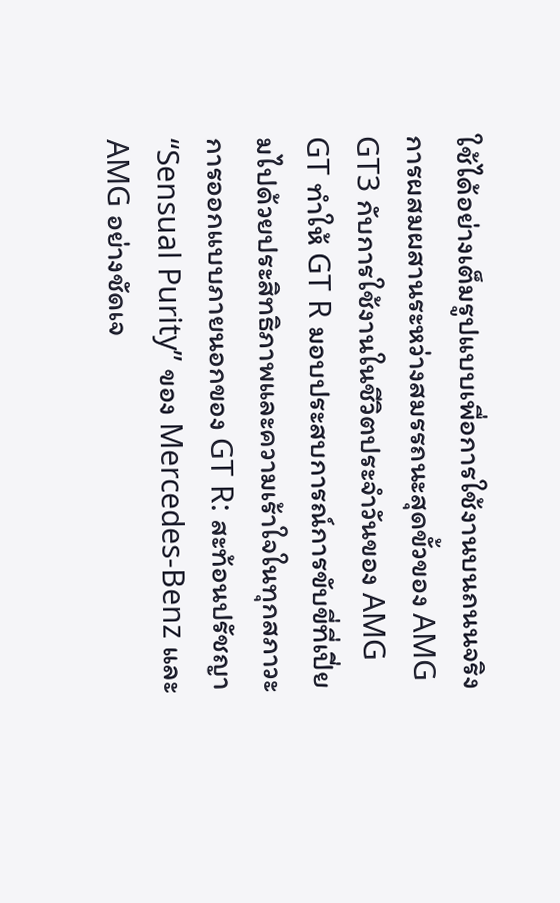ใช้ได้อย่างเต็มรูปแบบเพื่อการใช้งานบนถนนจริง การผสมผสานระหว่างสมรรถนะสุดขั้วของ AMG GT3 กับการใช้งานในชีวิตประจำวันของ AMG GT ทำให้ GT R มอบประสบการณ์การขับขี่ที่เปี่ยมไปด้วยประสิทธิภาพและความเร้าใจในทุกสภาวะ
การออกแบบภายนอกของ GT R: สะท้อนปรัชญา “Sensual Purity” ของ Mercedes-Benz และ AMG อย่างชัดเจ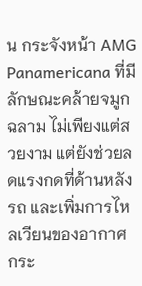น กระจังหน้า AMG Panamericana ที่มีลักษณะคล้ายจมูกฉลาม ไม่เพียงแต่สวยงาม แต่ยังช่วยลดแรงกดที่ด้านหลังรถ และเพิ่มการไหลเวียนของอากาศ กระ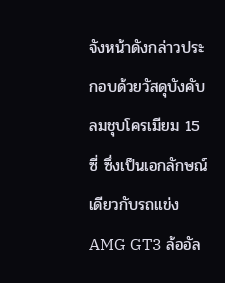จังหน้าดังกล่าวประกอบด้วยวัสดุบังคับลมชุบโครเมียม 15 ซี่ ซึ่งเป็นเอกลักษณ์เดียวกับรถแข่ง AMG GT3 ล้ออัล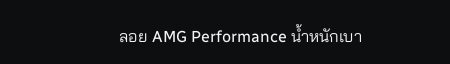ลอย AMG Performance น้ำหนักเบา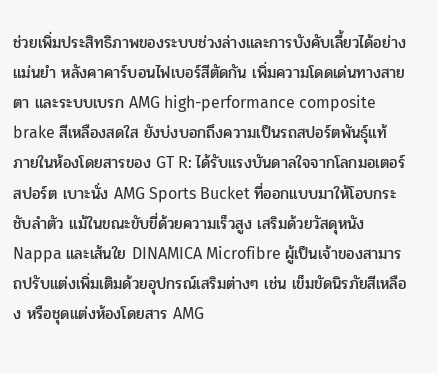ช่วยเพิ่มประสิทธิภาพของระบบช่วงล่างและการบังคับเลี้ยวได้อย่างแม่นยำ หลังคาคาร์บอนไฟเบอร์สีตัดกัน เพิ่มความโดดเด่นทางสายตา และระบบเบรก AMG high-performance composite brake สีเหลืองสดใส ยังบ่งบอกถึงความเป็นรถสปอร์ตพันธุ์แท้
ภายในห้องโดยสารของ GT R: ได้รับแรงบันดาลใจจากโลกมอเตอร์สปอร์ต เบาะนั่ง AMG Sports Bucket ที่ออกแบบมาให้โอบกระชับลำตัว แม้ในขณะขับขี่ด้วยความเร็วสูง เสริมด้วยวัสดุหนัง Nappa และเส้นใย DINAMICA Microfibre ผู้เป็นเจ้าของสามารถปรับแต่งเพิ่มเติมด้วยอุปกรณ์เสริมต่างๆ เช่น เข็มขัดนิรภัยสีเหลือง หรือชุดแต่งห้องโดยสาร AMG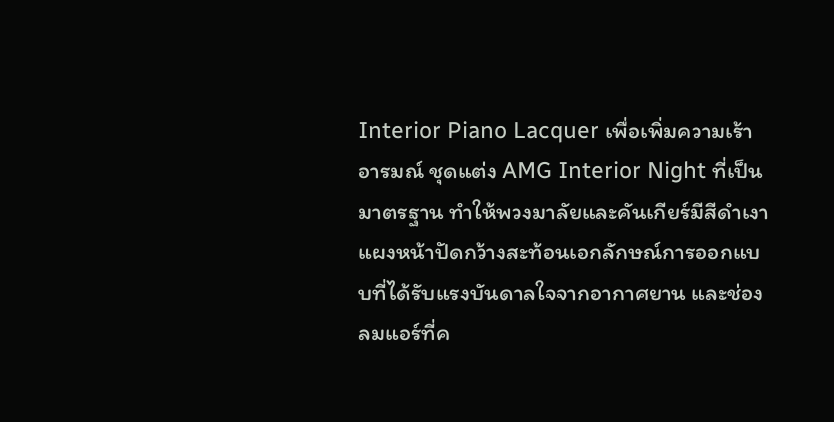Interior Piano Lacquer เพื่อเพิ่มความเร้าอารมณ์ ชุดแต่ง AMG Interior Night ที่เป็นมาตรฐาน ทำให้พวงมาลัยและคันเกียร์มีสีดำเงา แผงหน้าปัดกว้างสะท้อนเอกลักษณ์การออกแบบที่ได้รับแรงบันดาลใจจากอากาศยาน และช่องลมแอร์ที่ค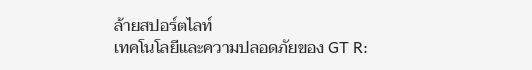ล้ายสปอร์ตไลท์
เทคโนโลยีและความปลอดภัยของ GT R: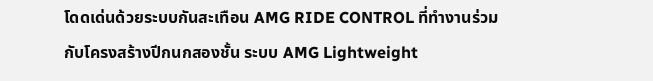โดดเด่นด้วยระบบกันสะเทือน AMG RIDE CONTROL ที่ทำงานร่วมกับโครงสร้างปีกนกสองชั้น ระบบ AMG Lightweight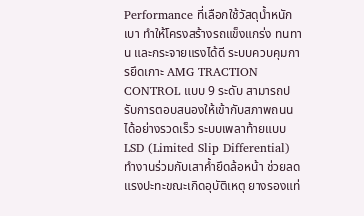Performance ที่เลือกใช้วัสดุน้ำหนักเบา ทำให้โครงสร้างรถแข็งแกร่ง ทนทาน และกระจายแรงได้ดี ระบบควบคุมการยึดเกาะ AMG TRACTION CONTROL แบบ 9 ระดับ สามารถปรับการตอบสนองให้เข้ากับสภาพถนนได้อย่างรวดเร็ว ระบบเพลาท้ายแบบ LSD (Limited Slip Differential) ทำงานร่วมกับเสาค้ำยึดล้อหน้า ช่วยลดแรงปะทะขณะเกิดอุบัติเหตุ ยางรองแท่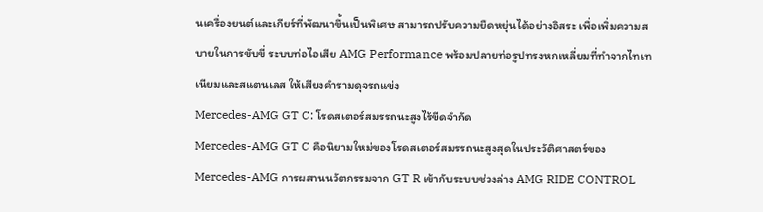นเครื่องยนต์และเกียร์ที่พัฒนาขึ้นเป็นพิเศษ สามารถปรับความยืดหยุ่นได้อย่างอิสระ เพื่อเพิ่มความสบายในการขับขี่ ระบบท่อไอเสีย AMG Performance พร้อมปลายท่อรูปทรงหกเหลี่ยมที่ทำจากไทเทเนียมและสแตนเลส ให้เสียงคำรามดุจรถแข่ง
Mercedes-AMG GT C: โรดสเตอร์สมรรถนะสูงไร้ขีดจำกัด
Mercedes-AMG GT C คือนิยามใหม่ของโรดสเตอร์สมรรถนะสูงสุดในประวัติศาสตร์ของ Mercedes-AMG การผสานนวัตกรรมจาก GT R เข้ากับระบบช่วงล่าง AMG RIDE CONTROL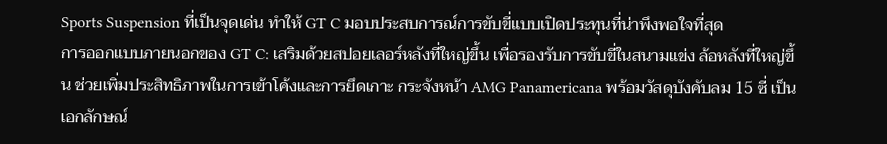Sports Suspension ที่เป็นจุดเด่น ทำให้ GT C มอบประสบการณ์การขับขี่แบบเปิดประทุนที่น่าพึงพอใจที่สุด
การออกแบบภายนอกของ GT C: เสริมด้วยสปอยเลอร์หลังที่ใหญ่ขึ้น เพื่อรองรับการขับขี่ในสนามแข่ง ล้อหลังที่ใหญ่ขึ้น ช่วยเพิ่มประสิทธิภาพในการเข้าโค้งและการยึดเกาะ กระจังหน้า AMG Panamericana พร้อมวัสดุบังคับลม 15 ซี่ เป็นเอกลักษณ์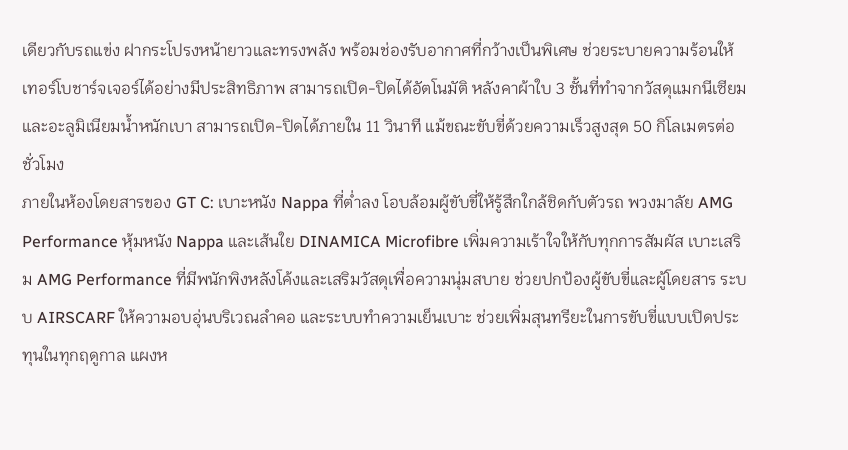เดียวกับรถแข่ง ฝากระโปรงหน้ายาวและทรงพลัง พร้อมช่องรับอากาศที่กว้างเป็นพิเศษ ช่วยระบายความร้อนให้เทอร์โบชาร์จเจอร์ได้อย่างมีประสิทธิภาพ สามารถเปิด-ปิดได้อัตโนมัติ หลังคาผ้าใบ 3 ชั้นที่ทำจากวัสดุแมกนีเซียมและอะลูมิเนียมน้ำหนักเบา สามารถเปิด-ปิดได้ภายใน 11 วินาที แม้ขณะขับขี่ด้วยความเร็วสูงสุด 50 กิโลเมตรต่อชั่วโมง
ภายในห้องโดยสารของ GT C: เบาะหนัง Nappa ที่ต่ำลง โอบล้อมผู้ขับขี่ให้รู้สึกใกล้ชิดกับตัวรถ พวงมาลัย AMG Performance หุ้มหนัง Nappa และเส้นใย DINAMICA Microfibre เพิ่มความเร้าใจให้กับทุกการสัมผัส เบาะเสริม AMG Performance ที่มีพนักพิงหลังโค้งและเสริมวัสดุเพื่อความนุ่มสบาย ช่วยปกป้องผู้ขับขี่และผู้โดยสาร ระบบ AIRSCARF ให้ความอบอุ่นบริเวณลำคอ และระบบทำความเย็นเบาะ ช่วยเพิ่มสุนทรียะในการขับขี่แบบเปิดประทุนในทุกฤดูกาล แผงห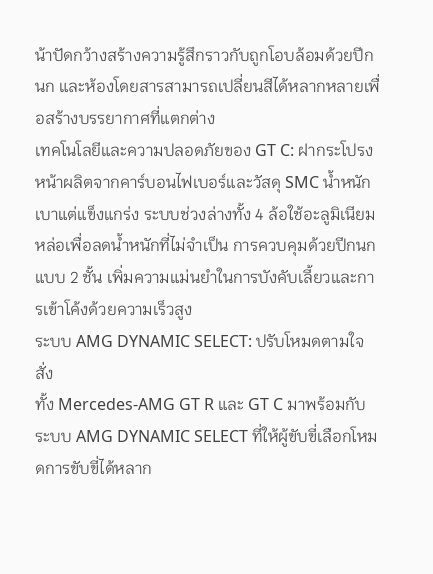น้าปัดกว้างสร้างความรู้สึกราวกับถูกโอบล้อมด้วยปีกนก และห้องโดยสารสามารถเปลี่ยนสีได้หลากหลายเพื่อสร้างบรรยากาศที่แตกต่าง
เทคโนโลยีและความปลอดภัยของ GT C: ฝากระโปรงหน้าผลิตจากคาร์บอนไฟเบอร์และวัสดุ SMC น้ำหนักเบาแต่แข็งแกร่ง ระบบช่วงล่างทั้ง 4 ล้อใช้อะลูมิเนียมหล่อเพื่อลดน้ำหนักที่ไม่จำเป็น การควบคุมด้วยปีกนกแบบ 2 ชั้น เพิ่มความแม่นยำในการบังคับเลี้ยวและการเข้าโค้งด้วยความเร็วสูง
ระบบ AMG DYNAMIC SELECT: ปรับโหมดตามใจสั่ง
ทั้ง Mercedes-AMG GT R และ GT C มาพร้อมกับระบบ AMG DYNAMIC SELECT ที่ให้ผู้ขับขี่เลือกโหมดการขับขี่ได้หลาก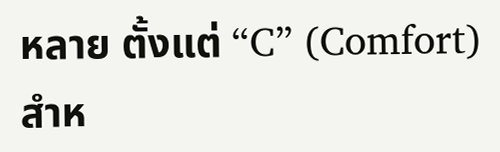หลาย ตั้งแต่ “C” (Comfort) สำห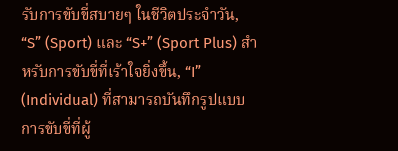รับการขับขี่สบายๆ ในชีวิตประจำวัน, “S” (Sport) และ “S+” (Sport Plus) สำหรับการขับขี่ที่เร้าใจยิ่งขึ้น, “I” (Individual) ที่สามารถบันทึกรูปแบบการขับขี่ที่ผู้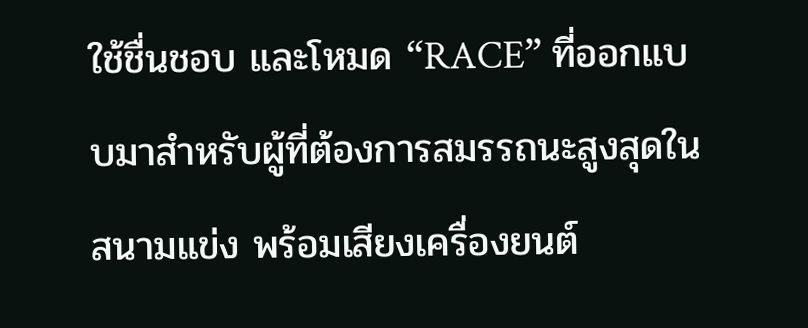ใช้ชื่นชอบ และโหมด “RACE” ที่ออกแบบมาสำหรับผู้ที่ต้องการสมรรถนะสูงสุดในสนามแข่ง พร้อมเสียงเครื่องยนต์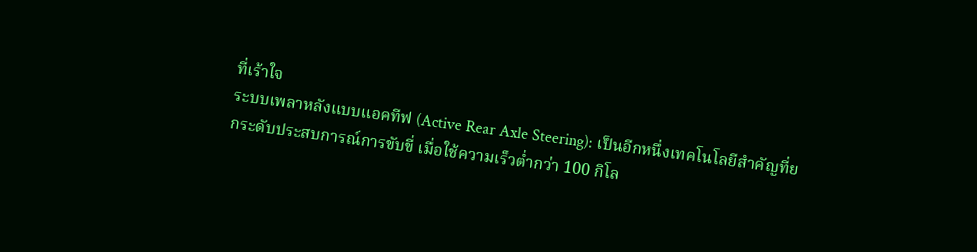ที่เร้าใจ
ระบบเพลาหลังแบบแอคทีฟ (Active Rear Axle Steering): เป็นอีกหนึ่งเทคโนโลยีสำคัญที่ยกระดับประสบการณ์การขับขี่ เมื่อใช้ความเร็วต่ำกว่า 100 กิโล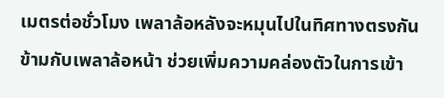เมตรต่อชั่วโมง เพลาล้อหลังจะหมุนไปในทิศทางตรงกันข้ามกับเพลาล้อหน้า ช่วยเพิ่มความคล่องตัวในการเข้า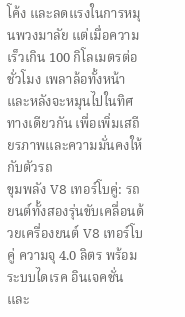โค้ง และลดแรงในการหมุนพวงมาลัย แต่เมื่อความเร็วเกิน 100 กิโลเมตรต่อชั่วโมง เพลาล้อทั้งหน้าและหลังจะหมุนไปในทิศทางเดียวกัน เพื่อเพิ่มเสถียรภาพและความมั่นคงให้กับตัวรถ
ขุมพลัง V8 เทอร์โบคู่: รถยนต์ทั้งสองรุ่นขับเคลื่อนด้วยเครื่องยนต์ V8 เทอร์โบคู่ ความจุ 4.0 ลิตร พร้อมระบบไดเรค อินเจคชั่น และ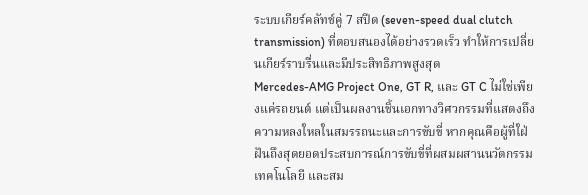ระบบเกียร์คลัทช์คู่ 7 สปีด (seven-speed dual clutch transmission) ที่ตอบสนองได้อย่างรวดเร็ว ทำให้การเปลี่ยนเกียร์ราบรื่นและมีประสิทธิภาพสูงสุด
Mercedes-AMG Project One, GT R, และ GT C ไม่ใช่เพียงแค่รถยนต์ แต่เป็นผลงานชิ้นเอกทางวิศวกรรมที่แสดงถึงความหลงใหลในสมรรถนะและการขับขี่ หากคุณคือผู้ที่ใฝ่ฝันถึงสุดยอดประสบการณ์การขับขี่ที่ผสมผสานนวัตกรรม เทคโนโลยี และสม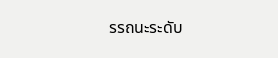รรถนะระดับ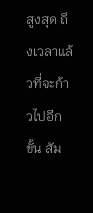สูงสุด ถึงเวลาแล้วที่จะก้าวไปอีกขั้น สัม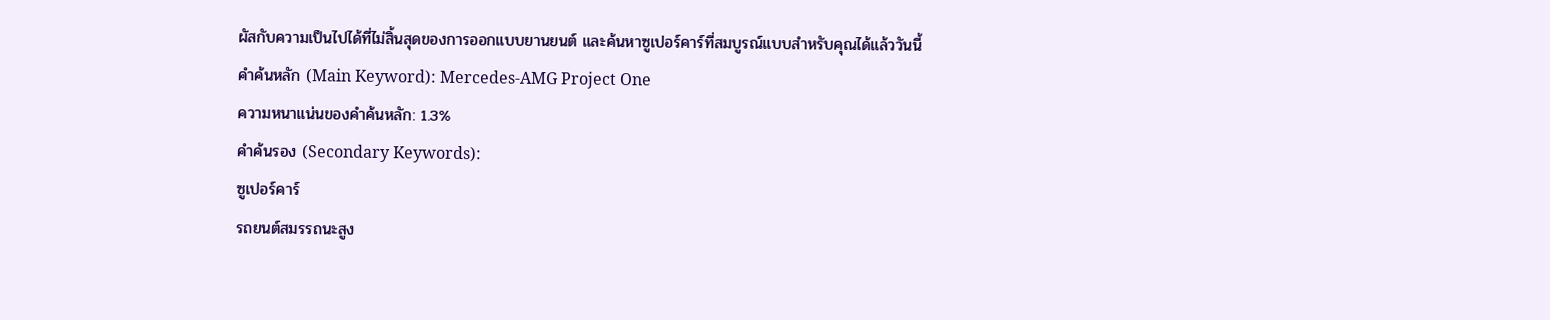ผัสกับความเป็นไปได้ที่ไม่สิ้นสุดของการออกแบบยานยนต์ และค้นหาซูเปอร์คาร์ที่สมบูรณ์แบบสำหรับคุณได้แล้ววันนี้
คำค้นหลัก (Main Keyword): Mercedes-AMG Project One
ความหนาแน่นของคำค้นหลัก: 1.3%
คำค้นรอง (Secondary Keywords):
ซูเปอร์คาร์
รถยนต์สมรรถนะสูง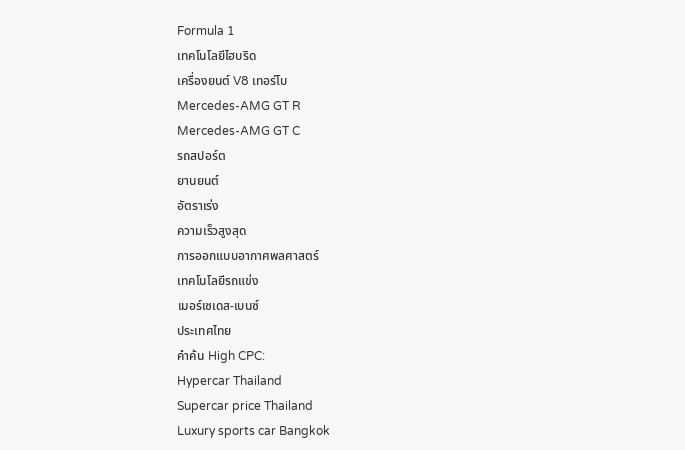Formula 1
เทคโนโลยีไฮบริด
เครื่องยนต์ V8 เทอร์โบ
Mercedes-AMG GT R
Mercedes-AMG GT C
รถสปอร์ต
ยานยนต์
อัตราเร่ง
ความเร็วสูงสุด
การออกแบบอากาศพลศาสตร์
เทคโนโลยีรถแข่ง
เมอร์เซเดส-เบนซ์
ประเทศไทย
คำค้น High CPC:
Hypercar Thailand
Supercar price Thailand
Luxury sports car Bangkok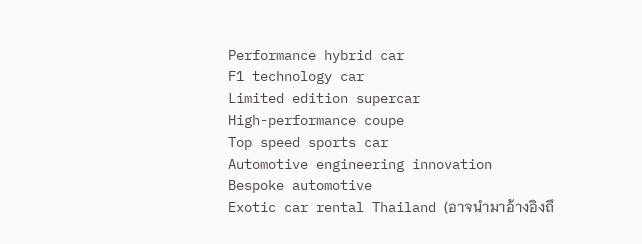Performance hybrid car
F1 technology car
Limited edition supercar
High-performance coupe
Top speed sports car
Automotive engineering innovation
Bespoke automotive
Exotic car rental Thailand (อาจนำมาอ้างอิงถึ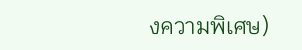งความพิเศษ)